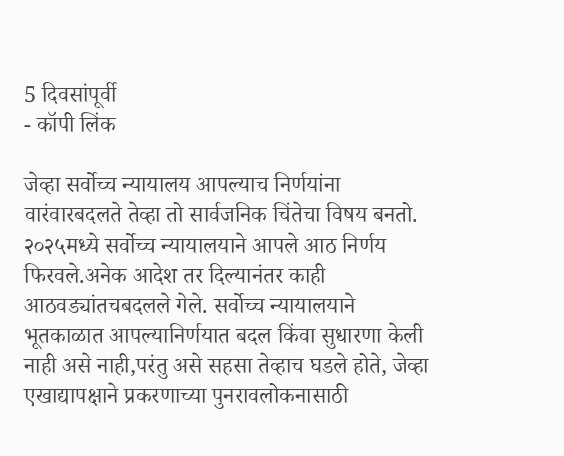5 दिवसांपूर्वी
- कॉपी लिंक

जेव्हा सर्वोच्च न्यायालय आपल्याच निर्णयांना वारंवारबदलते तेव्हा तो सार्वजनिक चिंतेचा विषय बनतो. २०२५मध्ये सर्वोच्च न्यायालयाने आपले आठ निर्णय फिरवले.अनेक आदेश तर दिल्यानंतर काही आठवड्यांतचबदलले गेले. सर्वोच्च न्यायालयाने भूतकाळात आपल्यानिर्णयात बदल किंवा सुधारणा केली नाही असे नाही,परंतु असे सहसा तेव्हाच घडले होते, जेव्हा एखाद्यापक्षाने प्रकरणाच्या पुनरावलोकनासाठी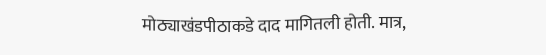मोठ्याखंडपीठाकडे दाद मागितली होती. मात्र,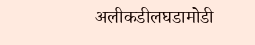अलीकडीलघडामोडी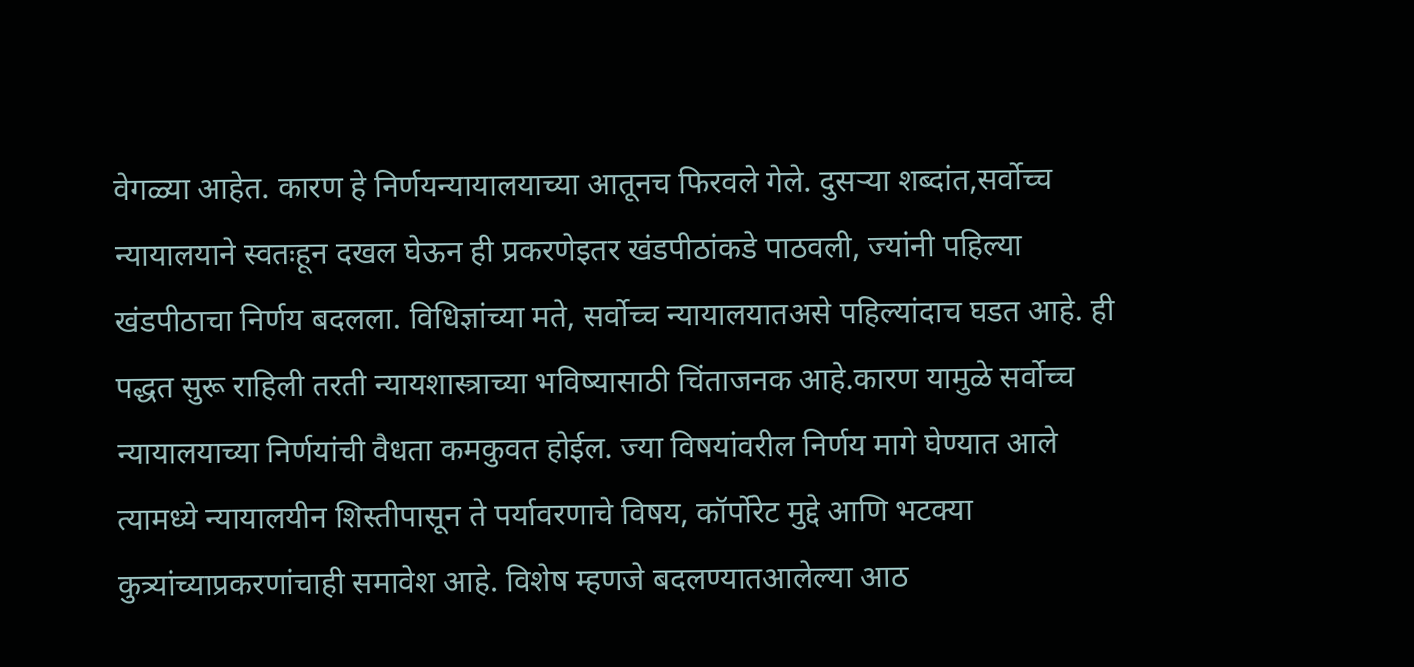वेगळ्या आहेत. कारण हे निर्णयन्यायालयाच्या आतूनच फिरवले गेले. दुसऱ्या शब्दांत,सर्वोच्च न्यायालयाने स्वतःहून दखल घेऊन ही प्रकरणेइतर खंडपीठांकडे पाठवली, ज्यांनी पहिल्या खंडपीठाचा निर्णय बदलला. विधिज्ञांच्या मते, सर्वोच्च न्यायालयातअसे पहिल्यांदाच घडत आहे. ही पद्धत सुरू राहिली तरती न्यायशास्त्राच्या भविष्यासाठी चिंताजनक आहे.कारण यामुळे सर्वोच्च न्यायालयाच्या निर्णयांची वैधता कमकुवत होईल. ज्या विषयांवरील निर्णय मागे घेण्यात आले त्यामध्ये न्यायालयीन शिस्तीपासून ते पर्यावरणाचे विषय, कॉर्पोरेट मुद्दे आणि भटक्या कुत्र्यांच्याप्रकरणांचाही समावेश आहे. विशेष म्हणजे बदलण्यातआलेल्या आठ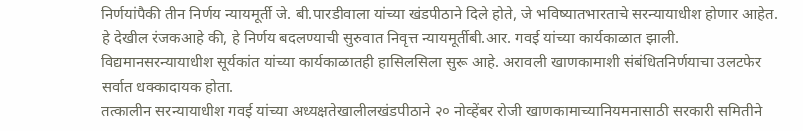निर्णयांपैकी तीन निर्णय न्यायमूर्ती जे. बी.पारडीवाला यांच्या खंडपीठाने दिले होते, जे भविष्यातभारताचे सरन्यायाधीश होणार आहेत. हे देखील रंजकआहे की, हे निर्णय बदलण्याची सुरुवात निवृत्त न्यायमूर्तीबी.आर. गवई यांच्या कार्यकाळात झाली. विद्यमानसरन्यायाधीश सूर्यकांत यांच्या कार्यकाळातही हासिलसिला सुरू आहे. अरावली खाणकामाशी संबंधितनिर्णयाचा उलटफेर सर्वात धक्कादायक होता.
तत्कालीन सरन्यायाधीश गवई यांच्या अध्यक्षतेखालीलखंडपीठाने २० नोव्हेंबर रोजी खाणकामाच्यानियमनासाठी सरकारी समितीने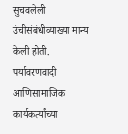सुचवलेली उंचीसंबंधीव्याख्या मान्य केली होती. पर्यावरणवादी आणिसामाजिक कार्यकर्त्यांच्या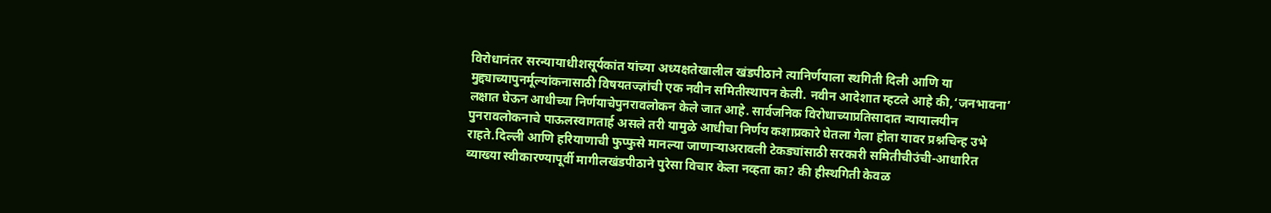विरोधानंतर सरन्यायाधीशसूर्यकांत यांच्या अध्यक्षतेखालील खंडपीठाने त्यानिर्णयाला स्थगिती दिली आणि या मुद्द्याच्यापुनर्मूल्यांकनासाठी विषयतज्ज्ञांची एक नवीन समितीस्थापन केली. नवीन आदेशात म्हटले आहे की,‘जनभावना’ लक्षात घेऊन आधीच्या निर्णयाचेपुनरावलोकन केले जात आहे. सार्वजनिक विरोधाच्याप्रतिसादात न्यायालयीन पुनरावलोकनाचे पाऊलस्वागतार्ह असले तरी यामुळे आधीचा निर्णय कशाप्रकारे घेतला गेला होता यावर प्रश्नचिन्ह उभे राहते.दिल्ली आणि हरियाणाची फुप्फुसे मानल्या जाणाऱ्याअरावली टेकड्यांसाठी सरकारी समितीचीउंची-आधारित व्याख्या स्वीकारण्यापूर्वी मागीलखंडपीठाने पुरेसा विचार केला नव्हता का? की हीस्थगिती केवळ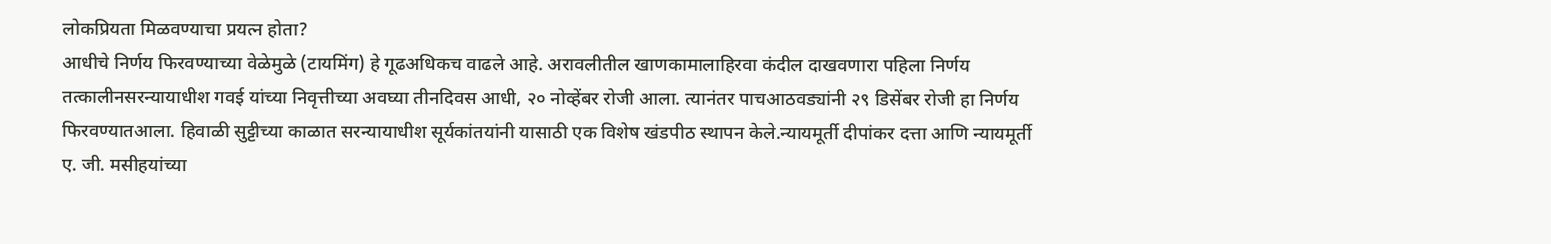लोकप्रियता मिळवण्याचा प्रयत्न होता?
आधीचे निर्णय फिरवण्याच्या वेळेमुळे (टायमिंग) हे गूढअधिकच वाढले आहे. अरावलीतील खाणकामालाहिरवा कंदील दाखवणारा पहिला निर्णय तत्कालीनसरन्यायाधीश गवई यांच्या निवृत्तीच्या अवघ्या तीनदिवस आधी, २० नोव्हेंबर रोजी आला. त्यानंतर पाचआठवड्यांनी २९ डिसेंबर रोजी हा निर्णय फिरवण्यातआला. हिवाळी सुट्टीच्या काळात सरन्यायाधीश सूर्यकांतयांनी यासाठी एक विशेष खंडपीठ स्थापन केले.न्यायमूर्ती दीपांकर दत्ता आणि न्यायमूर्ती ए. जी. मसीहयांच्या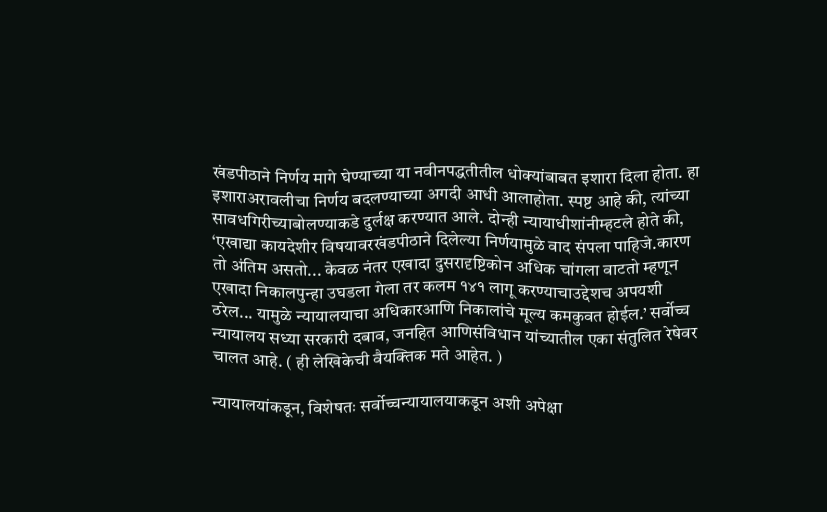खंडपीठाने निर्णय मागे घेण्याच्या या नवीनपद्धतीतील धोक्यांबाबत इशारा दिला होता. हा इशाराअरावलीचा निर्णय बदलण्याच्या अगदी आधी आलाहोता. स्पष्ट आहे की, त्यांच्या सावधगिरीच्याबोलण्याकडे दुर्लक्ष करण्यात आले. दोन्ही न्यायाधीशांनीम्हटले होते की, ‘एखाद्या कायदेशीर विषयावरखंडपीठाने दिलेल्या निर्णयामुळे वाद संपला पाहिजे.कारण तो अंतिम असतो... केवळ नंतर एखादा दुसरादृष्टिकोन अधिक चांगला वाटतो म्हणून एखादा निकालपुन्हा उघडला गेला तर कलम १४१ लागू करण्याचाउद्देशच अपयशी ठरेल... यामुळे न्यायालयाचा अधिकारआणि निकालांचे मूल्य कमकुवत होईल.’ सर्वोच्च न्यायालय सध्या सरकारी दबाव, जनहित आणिसंविधान यांच्यातील एका संतुलित रेषेवर चालत आहे. ( ही लेखिकेची वैयक्तिक मते आहेत. )

न्यायालयांकडून, विशेषतः सर्वोच्चन्यायालयाकडून अशी अपेक्षा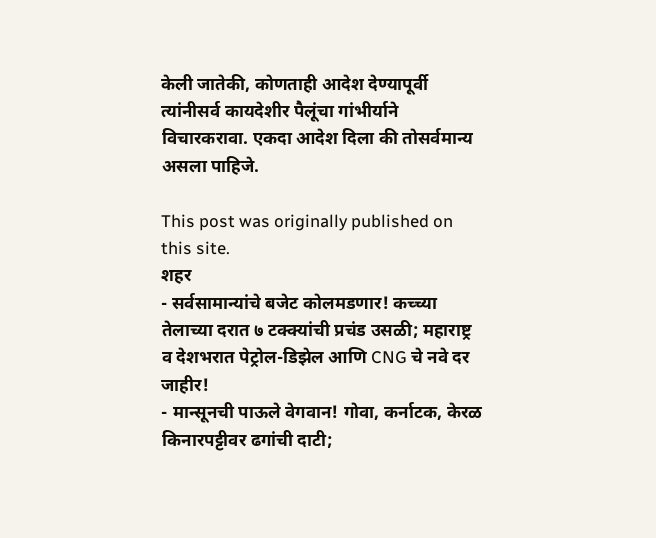केली जातेकी, कोणताही आदेश देण्यापूर्वी त्यांनीसर्व कायदेशीर पैलूंचा गांभीर्याने विचारकरावा. एकदा आदेश दिला की तोसर्वमान्य असला पाहिजे.

This post was originally published on this site.
शहर
- सर्वसामान्यांचे बजेट कोलमडणार! कच्च्या तेलाच्या दरात ७ टक्क्यांची प्रचंड उसळी; महाराष्ट्र व देशभरात पेट्रोल-डिझेल आणि CNG चे नवे दर जाहीर!
- मान्सूनची पाऊले वेगवान! गोवा, कर्नाटक, केरळ किनारपट्टीवर ढगांची दाटी;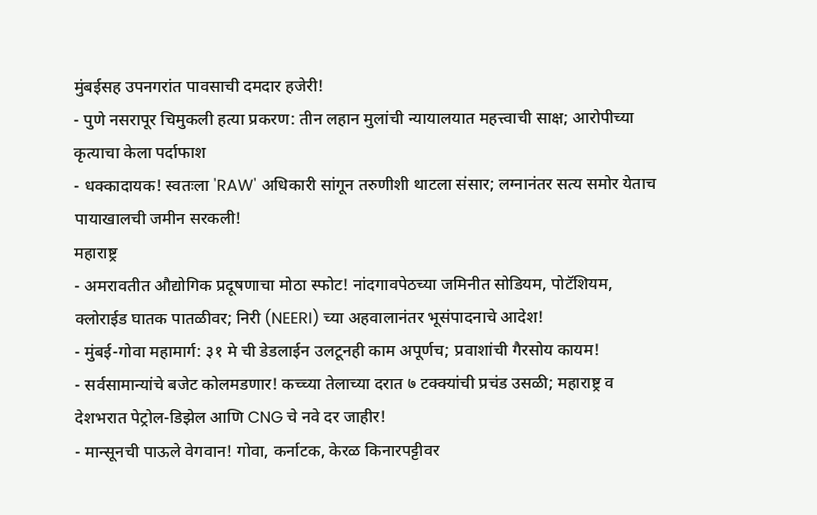मुंबईसह उपनगरांत पावसाची दमदार हजेरी!
- पुणे नसरापूर चिमुकली हत्या प्रकरण: तीन लहान मुलांची न्यायालयात महत्त्वाची साक्ष; आरोपीच्या कृत्याचा केला पर्दाफाश
- धक्कादायक! स्वतःला 'RAW' अधिकारी सांगून तरुणीशी थाटला संसार; लग्नानंतर सत्य समोर येताच पायाखालची जमीन सरकली!
महाराष्ट्र
- अमरावतीत औद्योगिक प्रदूषणाचा मोठा स्फोट! नांदगावपेठच्या जमिनीत सोडियम, पोटॅशियम, क्लोराईड घातक पातळीवर; निरी (NEERI) च्या अहवालानंतर भूसंपादनाचे आदेश!
- मुंबई-गोवा महामार्ग: ३१ मे ची डेडलाईन उलटूनही काम अपूर्णच; प्रवाशांची गैरसोय कायम!
- सर्वसामान्यांचे बजेट कोलमडणार! कच्च्या तेलाच्या दरात ७ टक्क्यांची प्रचंड उसळी; महाराष्ट्र व देशभरात पेट्रोल-डिझेल आणि CNG चे नवे दर जाहीर!
- मान्सूनची पाऊले वेगवान! गोवा, कर्नाटक, केरळ किनारपट्टीवर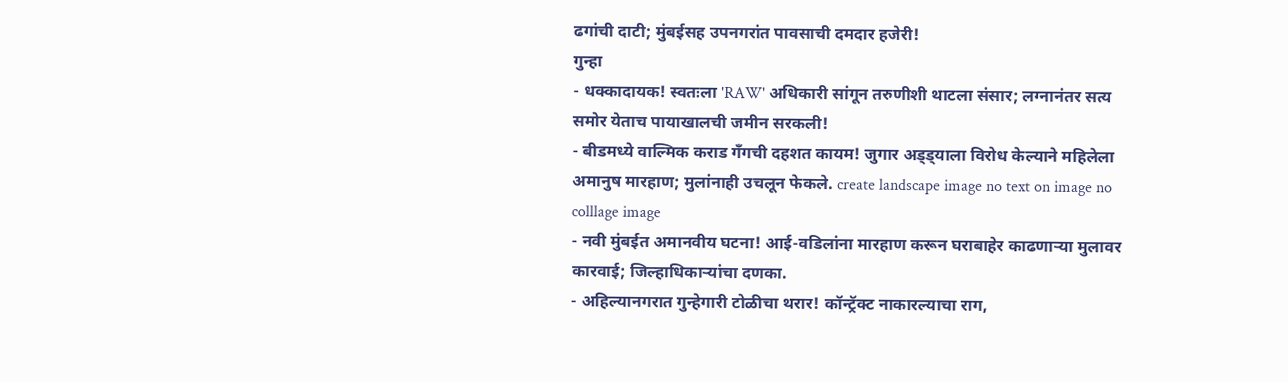ढगांची दाटी; मुंबईसह उपनगरांत पावसाची दमदार हजेरी!
गुन्हा
- धक्कादायक! स्वतःला 'RAW' अधिकारी सांगून तरुणीशी थाटला संसार; लग्नानंतर सत्य समोर येताच पायाखालची जमीन सरकली!
- बीडमध्ये वाल्मिक कराड गँगची दहशत कायम! जुगार अड्ड्याला विरोध केल्याने महिलेला अमानुष मारहाण; मुलांनाही उचलून फेकले. create landscape image no text on image no colllage image
- नवी मुंबईत अमानवीय घटना! आई-वडिलांना मारहाण करून घराबाहेर काढणाऱ्या मुलावर कारवाई; जिल्हाधिकाऱ्यांचा दणका.
- अहिल्यानगरात गुन्हेगारी टोळीचा थरार! कॉन्ट्रॅक्ट नाकारल्याचा राग,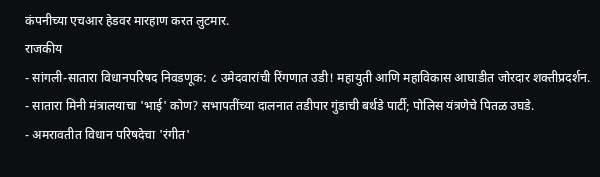कंपनीच्या एचआर हेडवर मारहाण करत लुटमार.
राजकीय
- सांगली-सातारा विधानपरिषद निवडणूक: ८ उमेदवारांची रिंगणात उडी! महायुती आणि महाविकास आघाडीत जोरदार शक्तीप्रदर्शन.
- सातारा मिनी मंत्रालयाचा 'भाई' कोण? सभापतींच्या दालनात तडीपार गुंडाची बर्थडे पार्टी; पोलिस यंत्रणेचे पितळ उघडे.
- अमरावतीत विधान परिषदेचा 'रंगीत'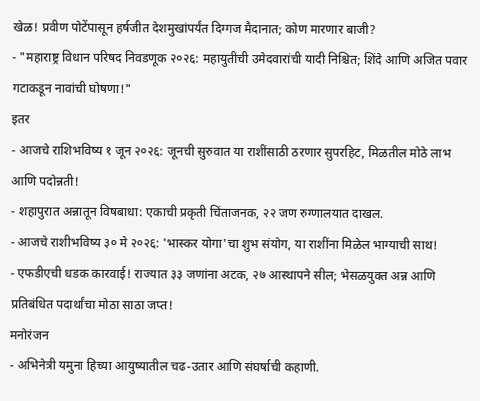खेळ! प्रवीण पोटेंपासून हर्षजीत देशमुखांपर्यंत दिग्गज मैदानात; कोण मारणार बाजी?
- "महाराष्ट्र विधान परिषद निवडणूक २०२६: महायुतीची उमेदवारांची यादी निश्चित; शिंदे आणि अजित पवार गटाकडून नावांची घोषणा!"
इतर
- आजचे राशिभविष्य १ जून २०२६: जूनची सुरुवात या राशींसाठी ठरणार सुपरहिट, मिळतील मोठे लाभ आणि पदोन्नती!
- शहापुरात अन्नातून विषबाधा: एकाची प्रकृती चिंताजनक, २२ जण रुग्णालयात दाखल.
- आजचे राशीभविष्य ३० मे २०२६: 'भास्कर योगा'चा शुभ संयोग, या राशींना मिळेल भाग्याची साथ!
- एफडीएची धडक कारवाई! राज्यात ३३ जणांना अटक, २७ आस्थापने सील; भेसळयुक्त अन्न आणि प्रतिबंधित पदार्थांचा मोठा साठा जप्त!
मनोरंजन
- अभिनेत्री यमुना हिच्या आयुष्यातील चढ-उतार आणि संघर्षाची कहाणी.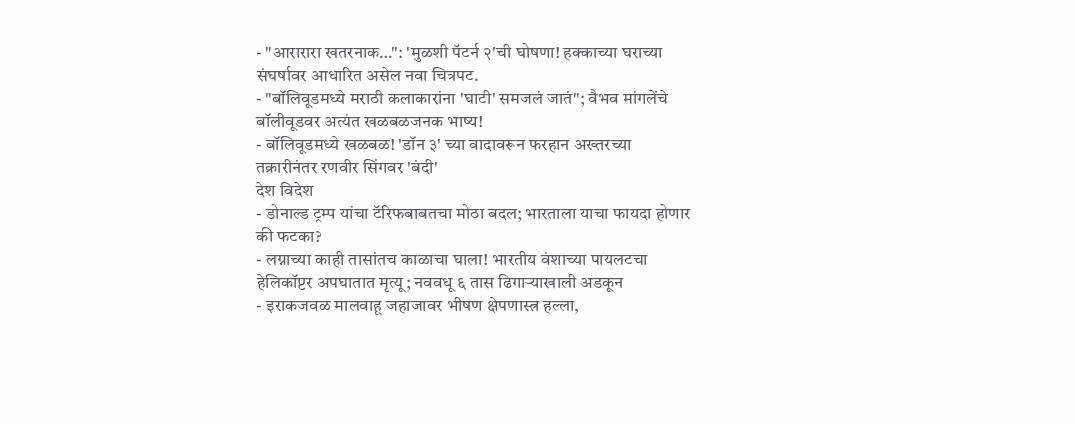- "आरारारा खतरनाक…": 'मुळशी पॅटर्न २'ची घोषणा! हक्काच्या घराच्या संघर्षावर आधारित असेल नवा चित्रपट.
- "बॉलिवूडमध्ये मराठी कलाकारांना 'घाटी' समजलं जातं"; वैभव मांगलेंचे बॉलीवूडवर अत्यंत खळबळजनक भाष्य!
- बॉलिवूडमध्ये खळबळ! 'डॉन ३' च्या वादावरून फरहान अख्तरच्या तक्रारीनंतर रणवीर सिंगवर 'बंदी'
देश विदेश
- डोनाल्ड ट्रम्प यांचा टॅरिफबाबतचा मोठा बदल; भारताला याचा फायदा होणार की फटका?
- लग्नाच्या काही तासांतच काळाचा घाला! भारतीय वंशाच्या पायलटचा हेलिकॉप्टर अपघातात मृत्यू; नववधू ६ तास ढिगाऱ्याखाली अडकून
- इराकजवळ मालवाहू जहाजावर भीषण क्षेपणास्त्र हल्ला,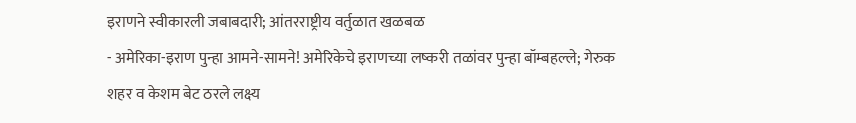इराणने स्वीकारली जबाबदारी; आंतरराष्ट्रीय वर्तुळात खळबळ
- अमेरिका-इराण पुन्हा आमने-सामने! अमेरिकेचे इराणच्या लष्करी तळांवर पुन्हा बॉम्बहल्ले; गेरुक शहर व केशम बेट ठरले लक्ष्य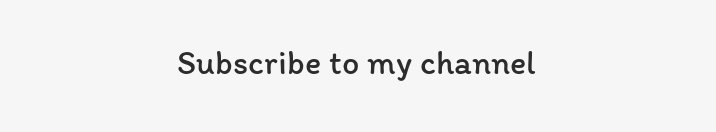Subscribe to my channel